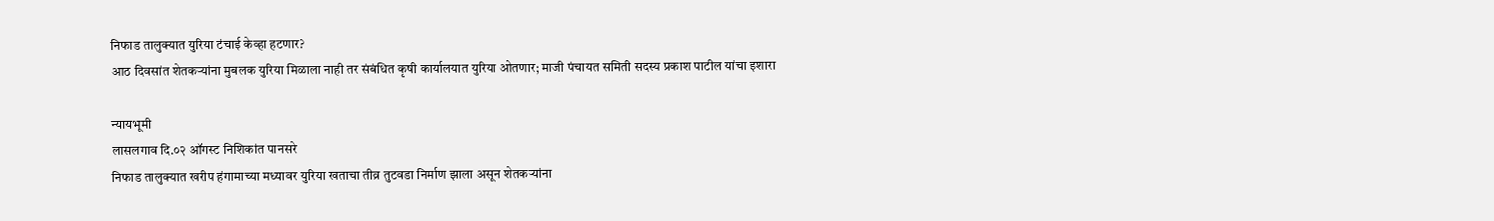निफाड तालुक्यात युरिया टंचाई केव्हा हटणार?
आठ दिवसांत शेतकऱ्यांना मुबलक युरिया मिळाला नाही तर संबंधित कृषी कार्यालयात युरिया ओतणार; माजी पंचायत समिती सदस्य प्रकाश पाटील यांचा इशारा

न्यायभूमी
लासलगाव दि.०२ ऑगस्ट निशिकांत पानसरे
निफाड तालुक्यात खरीप हंगामाच्या मध्यावर युरिया खताचा तीव्र तुटवडा निर्माण झाला असून शेतकऱ्यांना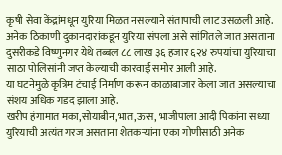कृषी सेवा केंद्रांमधून युरिया मिळत नसल्याने संतापाची लाट उसळली आहे.
अनेक ठिकाणी दुकानदारांकडून युरिया संपला असे सांगितले जात असताना दुसरीकडे विष्णुनगर येथे तब्बल ८८ लाख ३६ हजार ६२४ रुपयांचा युरियाचा साठा पोलिसांनी जप्त केल्याची कारवाई समोर आली आहे.
या घटनेमुळे कृत्रिम टंचाई निर्माण करून काळाबाजार केला जात असल्याचा संशय अधिक गडद झाला आहे.
खरीप हंगामात मका,सोयाबीन,भात,ऊस, भाजीपाला आदी पिकांना सध्या युरियाची अत्यंत गरज असताना शेतकऱ्यांना एका गोणीसाठी अनेक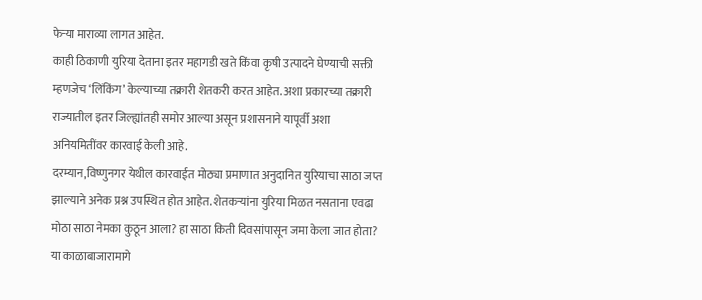फेऱ्या माराव्या लागत आहेत.
काही ठिकाणी युरिया देताना इतर महागडी खते किंवा कृषी उत्पादने घेण्याची सक्ती म्हणजेच ‘लिंकिंग’ केल्याच्या तक्रारी शेतकरी करत आहेत. अशा प्रकारच्या तक्रारी राज्यातील इतर जिल्ह्यांतही समोर आल्या असून प्रशासनाने यापूर्वी अशा अनियमितींवर कारवाई केली आहे.
दरम्यान,विष्णुनगर येथील कारवाईत मोठ्या प्रमाणात अनुदानित युरियाचा साठा जप्त झाल्याने अनेक प्रश्न उपस्थित होत आहेत. शेतकऱ्यांना युरिया मिळत नसताना एवढा मोठा साठा नेमका कुठून आला? हा साठा किती दिवसांपासून जमा केला जात होता? या काळाबाजारामागे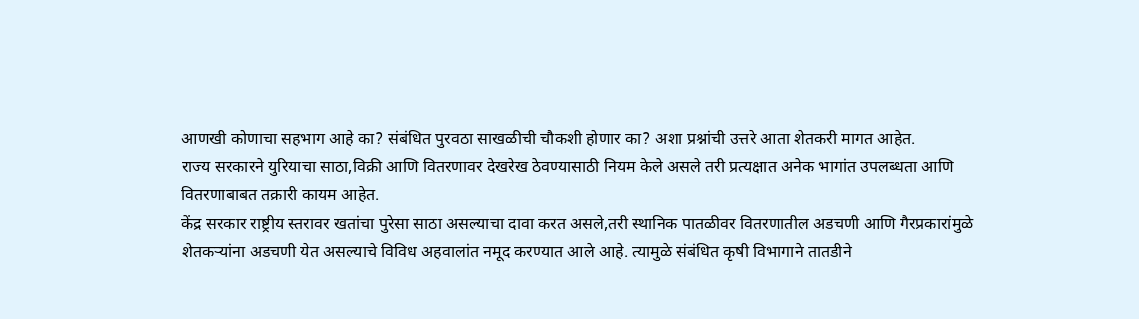आणखी कोणाचा सहभाग आहे का? संबंधित पुरवठा साखळीची चौकशी होणार का? अशा प्रश्नांची उत्तरे आता शेतकरी मागत आहेत.
राज्य सरकारने युरियाचा साठा,विक्री आणि वितरणावर देखरेख ठेवण्यासाठी नियम केले असले तरी प्रत्यक्षात अनेक भागांत उपलब्धता आणि वितरणाबाबत तक्रारी कायम आहेत.
केंद्र सरकार राष्ट्रीय स्तरावर खतांचा पुरेसा साठा असल्याचा दावा करत असले,तरी स्थानिक पातळीवर वितरणातील अडचणी आणि गैरप्रकारांमुळे शेतकऱ्यांना अडचणी येत असल्याचे विविध अहवालांत नमूद करण्यात आले आहे. त्यामुळे संबंधित कृषी विभागाने तातडीने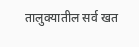तालुक्यातील सर्व खत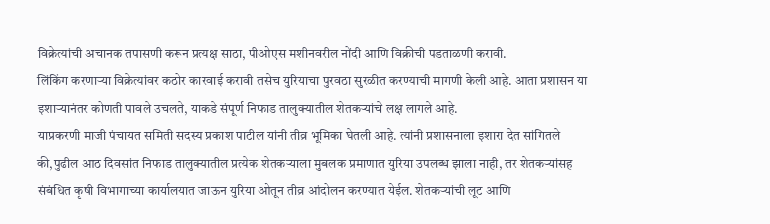विक्रेत्यांची अचानक तपासणी करून प्रत्यक्ष साठा, पीओएस मशीनवरील नोंदी आणि विक्रीची पडताळणी करावी.
लिंकिंग करणाऱ्या विक्रेत्यांवर कठोर कारवाई करावी तसेच युरियाचा पुरवठा सुरळीत करण्याची मागणी केली आहे. आता प्रशासन या इशाऱ्यानंतर कोणती पावले उचलते, याकडे संपूर्ण निफाड तालुक्यातील शेतकऱ्यांचे लक्ष लागले आहे.
याप्रकरणी माजी पंचायत समिती सदस्य प्रकाश पाटील यांनी तीव्र भूमिका घेतली आहे. त्यांनी प्रशासनाला इशारा देत सांगितले की,पुढील आठ दिवसांत निफाड तालुक्यातील प्रत्येक शेतकऱ्याला मुबलक प्रमाणात युरिया उपलब्ध झाला नाही, तर शेतकऱ्यांसह संबंधित कृषी विभागाच्या कार्यालयात जाऊन युरिया ओतून तीव्र आंदोलन करण्यात येईल. शेतकऱ्यांची लूट आणि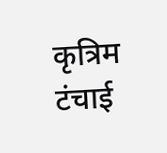कृत्रिम टंचाई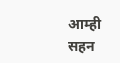आम्ही सहन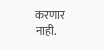करणार नाही.